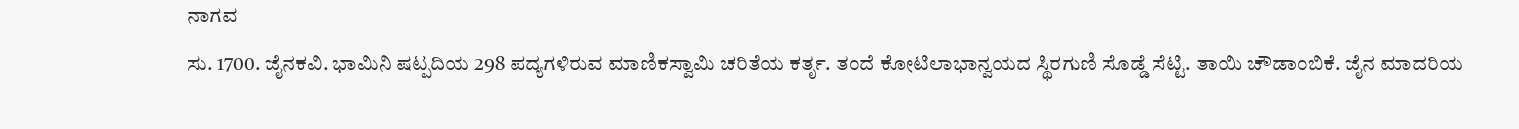ನಾಗವ
ಸು. 1700. ಜೈನಕವಿ. ಭಾಮಿನಿ ಷಟ್ಪದಿಯ 298 ಪದ್ಯಗಳಿರುವ ಮಾಣಿಕಸ್ವಾಮಿ ಚರಿತೆಯ ಕರ್ತೃ. ತಂದೆ ಕೋಟಿಲಾಭಾನ್ವಯದ ಸ್ಥಿರಗುಣಿ ಸೊಡ್ಡೆ ಸೆಟ್ಟಿ. ತಾಯಿ ಚೌಡಾಂಬಿಕೆ. ಜೈನ ಮಾದರಿಯ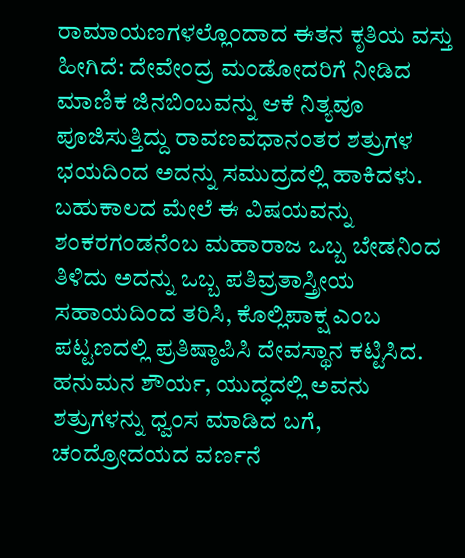ರಾಮಾಯಣಗಳಲ್ಲೊಂದಾದ ಈತನ ಕೃತಿಯ ವಸ್ತು ಹೀಗಿದೆ: ದೇವೇಂದ್ರ ಮಂಡೋದರಿಗೆ ನೀಡಿದ ಮಾಣಿಕ ಜಿನಬಿಂಬವನ್ನು ಆಕೆ ನಿತ್ಯವೂ ಪೂಜಿಸುತ್ತಿದ್ದು ರಾವಣವಧಾನಂತರ ಶತ್ರುಗಳ ಭಯದಿಂದ ಅದನ್ನು ಸಮುದ್ರದಲ್ಲಿ ಹಾಕಿದಳು. ಬಹುಕಾಲದ ಮೇಲೆ ಈ ವಿಷಯವನ್ನು ಶಂಕರಗಂಡನೆಂಬ ಮಹಾರಾಜ ಒಬ್ಬ ಬೇಡನಿಂದ ತಿಳಿದು ಅದನ್ನು ಒಬ್ಬ ಪತಿವ್ರತಾಸ್ತ್ರೀಯ ಸಹಾಯದಿಂದ ತರಿಸಿ, ಕೊಲ್ಲಿಪಾಕ್ಷ ಎಂಬ ಪಟ್ಟಣದಲ್ಲಿ ಪ್ರತಿಷ್ಠಾಪಿಸಿ ದೇವಸ್ಥಾನ ಕಟ್ಟಿಸಿದ. ಹನುಮನ ಶೌರ್ಯ, ಯುದ್ಧದಲ್ಲಿ ಅವನು ಶತ್ರುಗಳನ್ನು ಧ್ವಂಸ ಮಾಡಿದ ಬಗೆ, ಚಂದ್ರೋದಯದ ವರ್ಣನೆ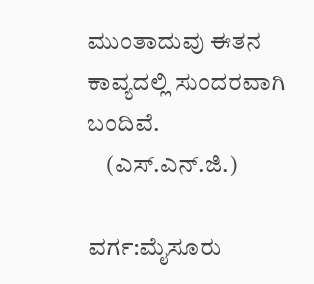ಮುಂತಾದುವು ಈತನ ಕಾವ್ಯದಲ್ಲಿ ಸುಂದರವಾಗಿ ಬಂದಿವೆ.
    (ಎಸ್.ಎನ್.ಜಿ.)

ವರ್ಗ:ಮೈಸೂರು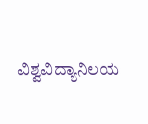ವಿಶ್ವವಿದ್ಯಾನಿಲಯ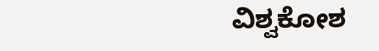ವಿಶ್ವಕೋಶ